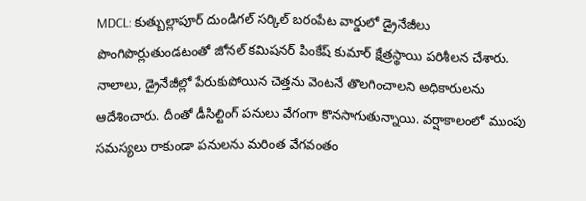MDCL: కుత్బుల్లాపూర్ దుండిగల్ సర్కిల్ బరంపేట వార్డులో డ్రైనేజీలు పొంగిపొర్లుతుండటంతో జోనల్ కమిషనర్ పింకేష్ కుమార్ క్షేత్రస్థాయి పరిశీలన చేశారు. నాలాలు, డ్రైనేజీల్లో పేరుకుపోయిన చెత్తను వెంటనే తొలగించాలని అధికారులను ఆదేశించారు. దీంతో డీసిల్టింగ్ పనులు వేగంగా కొనసాగుతున్నాయి. వర్షాకాలంలో ముంపు సమస్యలు రాకుండా పనులను మరింత వేగవంతం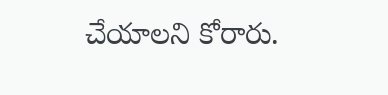చేయాలని కోరారు.